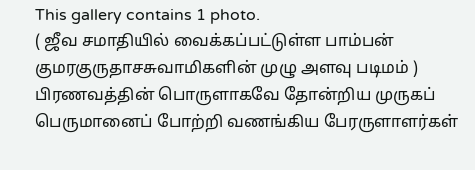This gallery contains 1 photo.
( ஜீவ சமாதியில் வைக்கப்பட்டுள்ள பாம்பன் குமரகுருதாசசுவாமிகளின் முழு அளவு படிமம் ) பிரணவத்தின் பொருளாகவே தோன்றிய முருகப் பெருமானைப் போற்றி வணங்கிய பேரருளாளர்கள்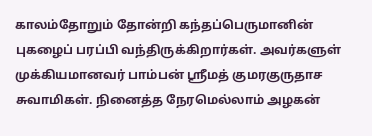காலம்தோறும் தோன்றி கந்தப்பெருமானின் புகழைப் பரப்பி வந்திருக்கிறார்கள். அவர்களுள் முக்கியமானவர் பாம்பன் ஸ்ரீமத் குமரகுருதாச சுவாமிகள். நினைத்த நேரமெல்லாம் அழகன்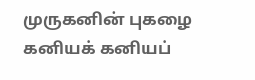முருகனின் புகழை கனியக் கனியப்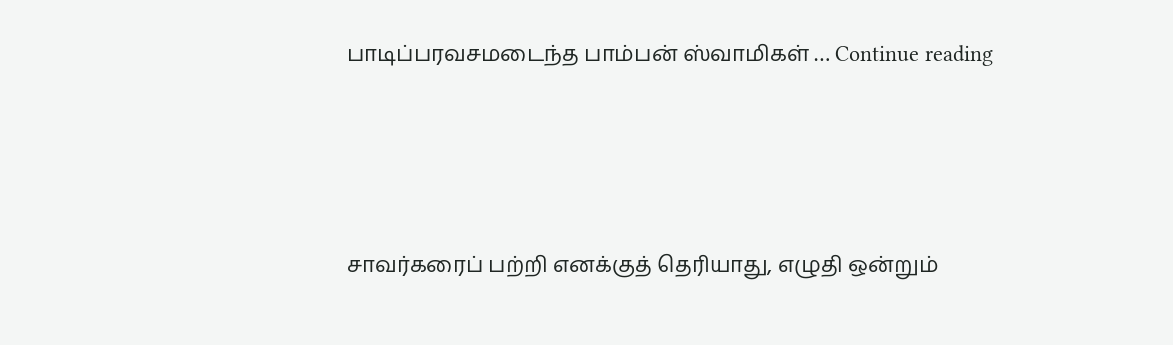பாடிப்பரவசமடைந்த பாம்பன் ஸ்வாமிகள் … Continue reading




சாவர்கரைப் பற்றி எனக்குத் தெரியாது, எழுதி ஒன்றும்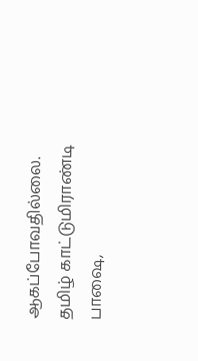ஆகப்போவதில்லை. தமிழ் காட்டுமிராண்டி பாஷை,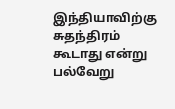இந்தியாவிற்கு சுதந்திரம் கூடாது என்று பல்வேறு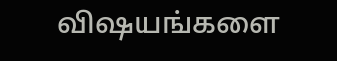விஷயங்களை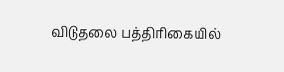விடுதலை பத்திரிகையில்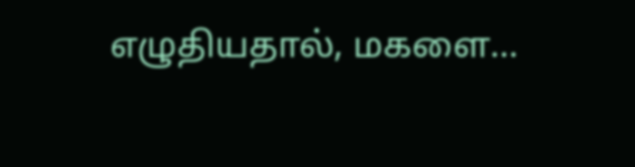எழுதியதால், மகளை…